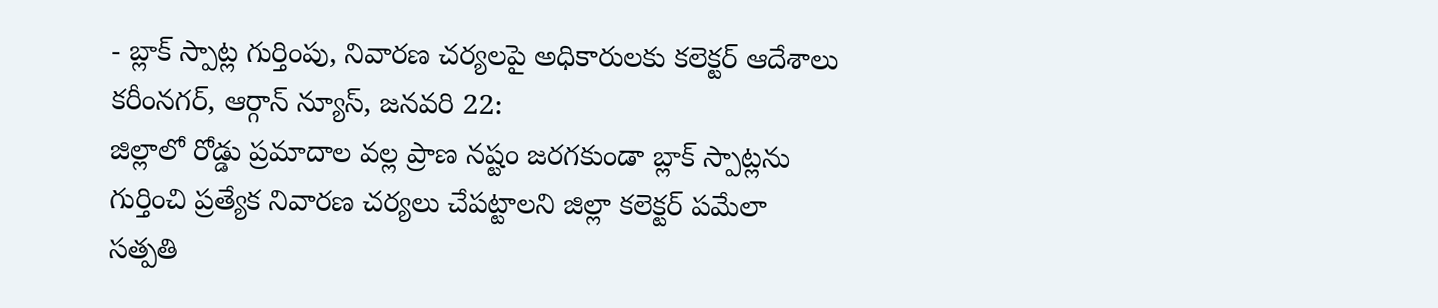- బ్లాక్ స్పాట్ల గుర్తింపు, నివారణ చర్యలపై అధికారులకు కలెక్టర్ ఆదేశాలు కరీంనగర్, ఆర్గాన్ న్యూస్, జనవరి 22:
జిల్లాలో రోడ్డు ప్రమాదాల వల్ల ప్రాణ నష్టం జరగకుండా బ్లాక్ స్పాట్లను గుర్తించి ప్రత్యేక నివారణ చర్యలు చేపట్టాలని జిల్లా కలెక్టర్ పమేలా సత్పతి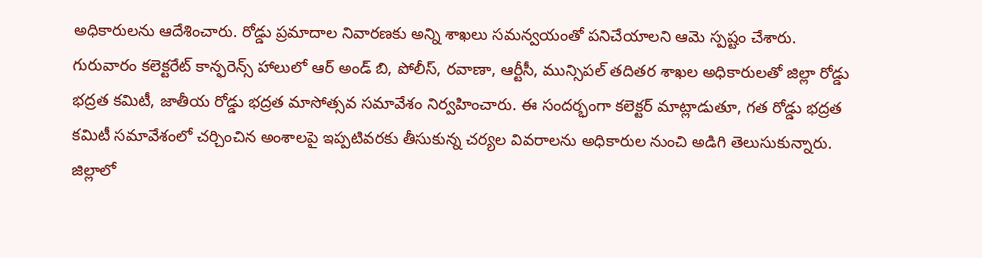అధికారులను ఆదేశించారు. రోడ్డు ప్రమాదాల నివారణకు అన్ని శాఖలు సమన్వయంతో పనిచేయాలని ఆమె స్పష్టం చేశారు.
గురువారం కలెక్టరేట్ కాన్ఫరెన్స్ హాలులో ఆర్ అండ్ బి, పోలీస్, రవాణా, ఆర్టీసీ, మున్సిపల్ తదితర శాఖల అధికారులతో జిల్లా రోడ్డు భద్రత కమిటీ, జాతీయ రోడ్డు భద్రత మాసోత్సవ సమావేశం నిర్వహించారు. ఈ సందర్భంగా కలెక్టర్ మాట్లాడుతూ, గత రోడ్డు భద్రత కమిటీ సమావేశంలో చర్చించిన అంశాలపై ఇప్పటివరకు తీసుకున్న చర్యల వివరాలను అధికారుల నుంచి అడిగి తెలుసుకున్నారు.
జిల్లాలో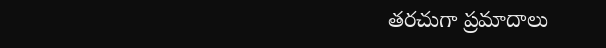తరచుగా ప్రమాదాలు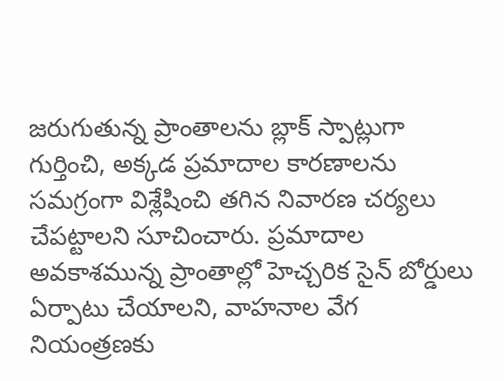జరుగుతున్న ప్రాంతాలను బ్లాక్ స్పాట్లుగా గుర్తించి, అక్కడ ప్రమాదాల కారణాలను సమగ్రంగా విశ్లేషించి తగిన నివారణ చర్యలు చేపట్టాలని సూచించారు. ప్రమాదాల అవకాశమున్న ప్రాంతాల్లో హెచ్చరిక సైన్ బోర్డులు ఏర్పాటు చేయాలని, వాహనాల వేగ నియంత్రణకు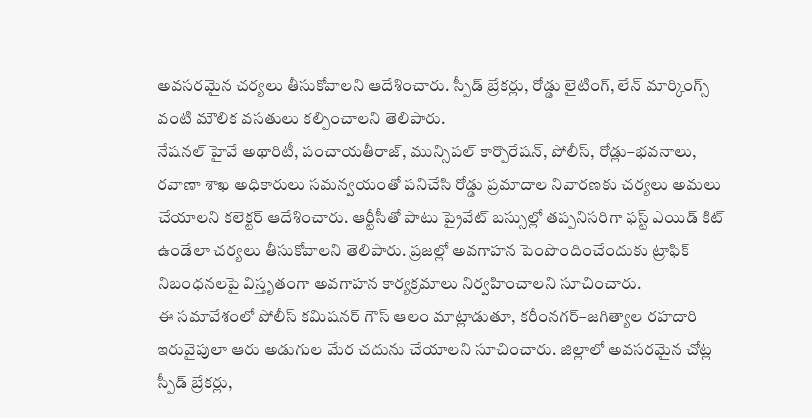అవసరమైన చర్యలు తీసుకోవాలని ఆదేశించారు. స్పీడ్ బ్రేకర్లు, రోడ్డు లైటింగ్, లేన్ మార్కింగ్స్ వంటి మౌలిక వసతులు కల్పించాలని తెలిపారు.
నేషనల్ హైవే అథారిటీ, పంచాయతీరాజ్, మున్సిపల్ కార్పొరేషన్, పోలీస్, రోడ్లు–భవనాలు, రవాణా శాఖ అధికారులు సమన్వయంతో పనిచేసి రోడ్డు ప్రమాదాల నివారణకు చర్యలు అమలు చేయాలని కలెక్టర్ ఆదేశించారు. ఆర్టీసీతో పాటు ప్రైవేట్ బస్సుల్లో తప్పనిసరిగా ఫస్ట్ ఎయిడ్ కిట్ ఉండేలా చర్యలు తీసుకోవాలని తెలిపారు. ప్రజల్లో అవగాహన పెంపొందించేందుకు ట్రాఫిక్ నిబంధనలపై విస్తృతంగా అవగాహన కార్యక్రమాలు నిర్వహించాలని సూచించారు.
ఈ సమావేశంలో పోలీస్ కమిషనర్ గౌస్ ఆలం మాట్లాడుతూ, కరీంనగర్–జగిత్యాల రహదారి ఇరువైపులా ఆరు అడుగుల మేర చదును చేయాలని సూచించారు. జిల్లాలో అవసరమైన చోట్ల స్పీడ్ బ్రేకర్లు,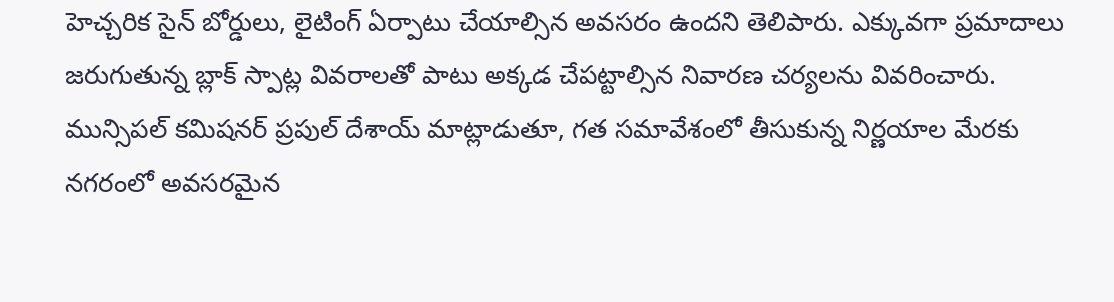హెచ్చరిక సైన్ బోర్డులు, లైటింగ్ ఏర్పాటు చేయాల్సిన అవసరం ఉందని తెలిపారు. ఎక్కువగా ప్రమాదాలు జరుగుతున్న బ్లాక్ స్పాట్ల వివరాలతో పాటు అక్కడ చేపట్టాల్సిన నివారణ చర్యలను వివరించారు.
మున్సిపల్ కమిషనర్ ప్రపుల్ దేశాయ్ మాట్లాడుతూ, గత సమావేశంలో తీసుకున్న నిర్ణయాల మేరకు నగరంలో అవసరమైన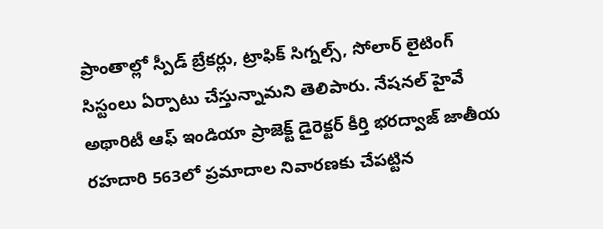ప్రాంతాల్లో స్పీడ్ బ్రేకర్లు, ట్రాఫిక్ సిగ్నల్స్, సోలార్ లైటింగ్ సిస్టంలు ఏర్పాటు చేస్తున్నామని తెలిపారు. నేషనల్ హైవే అథారిటీ ఆఫ్ ఇండియా ప్రాజెక్ట్ డైరెక్టర్ కీర్తి భరద్వాజ్ జాతీయ రహదారి 563లో ప్రమాదాల నివారణకు చేపట్టిన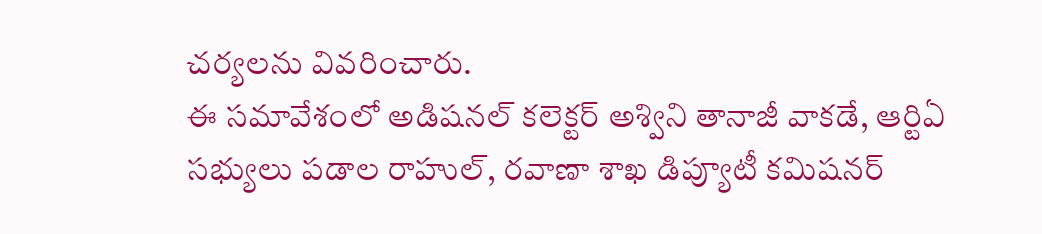చర్యలను వివరించారు.
ఈ సమావేశంలో అడిషనల్ కలెక్టర్ అశ్విని తానాజీ వాకడే, ఆర్టిఏ సభ్యులు పడాల రాహుల్, రవాణా శాఖ డిప్యూటీ కమిషనర్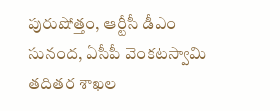పురుషోత్తం, ఆర్టీసీ డీఎం సునంద, ఏసీపీ వెంకటస్వామి తదితర శాఖల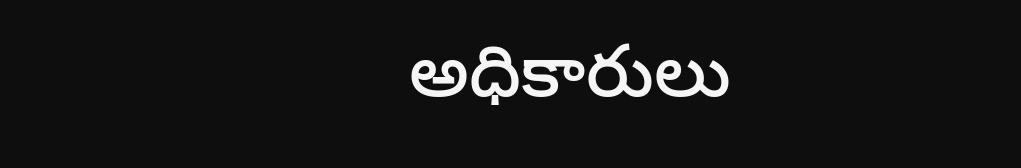అధికారులు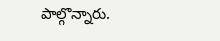పాల్గొన్నారు.